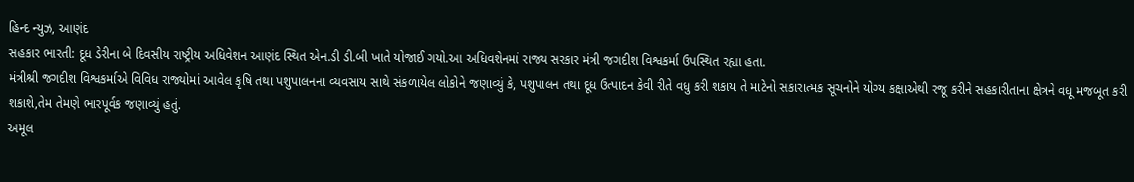હિન્દ ન્યુઝ, આણંદ
સહકાર ભારતી: દૂધ ડેરીના બે દિવસીય રાષ્ટ્રીય અધિવેશન આણંદ સ્થિત એન.ડી ડી.બી ખાતે યોજાઈ ગયો.આ અધિવશેનમાં રાજ્ય સરકાર મંત્રી જગદીશ વિશ્વકર્મા ઉપસ્થિત રહ્યા હતા.
મંત્રીશ્રી જગદીશ વિશ્વકર્માએ વિવિધ રાજ્યોમાં આવેલ કૃષિ તથા પશુપાલનના વ્યવસાય સાથે સંકળાયેલ લોકોને જણાવ્યું કે, પશુપાલન તથા દૂધ ઉત્પાદન કેવી રીતે વધુ કરી શકાય તે માટેનો સકારાત્મક સૂચનોને યોગ્ય કક્ષાએથી રજૂ કરીને સહકારીતાના ક્ષેત્રને વધૂ મજબૂત કરી શકાશે,તેમ તેમણે ભારપૂર્વક જણાવ્યું હતું.
અમૂલ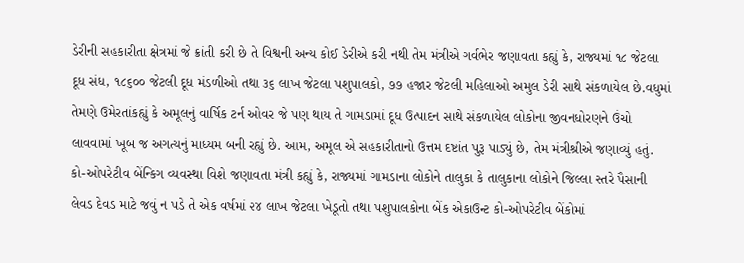ડેરીની સહકારીતા ક્ષેત્રમાં જે ક્રાંતી કરી છે તે વિશ્વની અન્ય કોઈ ડેરીએ કરી નથી તેમ મંત્રીએ ગર્વભેર જણાવતા કહ્યું કે, રાજ્યમાં ૧૮ જેટલા દૂધ સંધ, ૧૮૬૦૦ જેટલી દૂધ મંડળીઓ તથા ૩૬ લાખ જેટલા પશુપાલકો, ૭૭ હજાર જેટલી મહિલાઓ અમુલ ડેરી સાથે સંકળાયેલ છે.વધુમાં તેમણે ઉમેરતાંકહ્યું કે અમૂલનું વાર્ષિક ટર્ન ઓવર જે પણ થાય તે ગામડામાં દૂધ ઉત્પાદન સાથે સંકળાયેલ લોકોના જીવનધોરણને ઉંચો લાવવામાં ખૂબ જ અગત્યનું માધ્યમ બની રહ્યું છે. આમ, અમૂલ એ સહકારીતાનો ઉત્તમ દષ્ટાંત પુરૂ પાડ્યું છે, તેમ મંત્રીશ્રીએ જણાવ્યું હતું.
કો-ઓપરેટીવ બેંન્કિગ વ્યવસ્થા વિશે જણાવતા મંત્રી કહ્યું કે, રાજ્યમાં ગામડાના લોકોને તાલુકા કે તાલુકાના લોકોને જિલ્લા સ્તરે પૈસાની લેવડ દેવડ માટે જવું ન પડે તે એક વર્ષમાં ૨૪ લાખ જેટલા ખેડૂતો તથા પશુપાલકોના બેંક એકાઉન્ટ કો-ઓપરેટીવ બેંકોમાં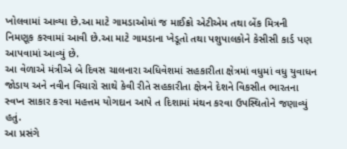ખોલવામાં આવ્યા છે.આ માટે ગામડાઓમાં જ માઈક્રો એટીએમ તથા બેંક મિત્રની નિમણૂક કરવામાં આવી છે.આ માટે ગામડાના ખેડૂતો તથા પશુપાલકોને કેસીસી કાર્ડ પણ આપવામાં આવ્યું છે.
આ વેળાએ મંત્રીએ બે દિવસ ચાલનારા અધિવેશમાં સહકારીતા ક્ષેત્રમાં વધુમાં વધુ યુવાધન જોડાય અને નવીન વિચારો સાથે કેવી રીતે સહકારીતા ક્ષેત્રને દેશને વિકસીત ભારતના સ્વપ્ન સાકાર કરવા મહત્તમ યોગદાન આપે ત દિશામાં મંથન કરવા ઉપસ્થિતોને જણાવ્યું હતું.
આ પ્રસંગે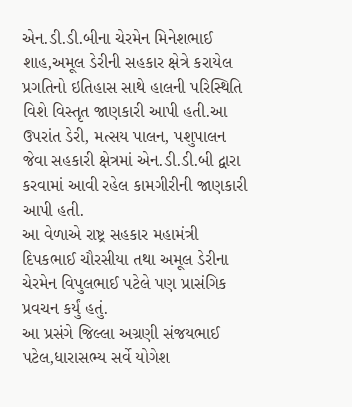એન.ડી.ડી.બીના ચેરમેન મિનેશભાઈ શાહ,અમૂલ ડેરીની સહકાર ક્ષેત્રે કરાયેલ પ્રગતિનો ઇતિહાસ સાથે હાલની પરિસ્થિતિ વિશે વિસ્તૃત જાણકારી આપી હતી.આ ઉપરાંત ડેરી, મત્સય પાલન, પશુપાલન જેવા સહકારી ક્ષેત્રમાં એન.ડી.ડી.બી દ્વારા કરવામાં આવી રહેલ કામગીરીની જાણકારી આપી હતી.
આ વેળાએ રાષ્ટ્ર સહકાર મહામંત્રી દિપકભાઈ ચૌરસીયા તથા અમૂલ ડેરીના ચેરમેન વિપુલભાઈ પટેલે પણ પ્રાસંગિક પ્રવચન કર્યું હતું.
આ પ્રસંગે જિલ્લા અગ્રણી સંજયભાઈ પટેલ,ધારાસભ્ય સર્વે યોગેશ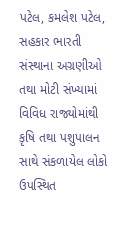પટેલ, કમલેશ પટેલ, સહકાર ભારતી સંસ્થાના અગ્રણીઓ તથા મોટી સંખ્યામાં વિવિધ રાજ્યોમાંથી કૃષિ તથા પશુપાલન સાથે સંકળાયેલ લોકો ઉપસ્થિત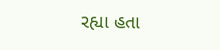રહ્યા હતા